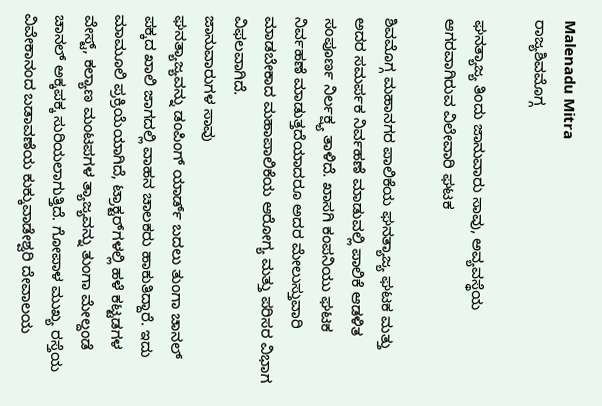Malenadu Mitra
ರಾಜ್ಯಶಿವಮೊಗ್ಗ

ಘನತ್ಯಾಜ್ಯ ತಿಂದು ಜಾನುವಾರು ಸಾವು, ಅವ್ಯವಸ್ಥೆಯ ಆಗರವಾಗಿರುವ ವಿಲೇವಾರಿ ಘಟಕ

ಶಿವಮೊಗ್ಗ ಮಹಾನಗರ ಪಾಲಿಕೆಯ ಘನತ್ಯಾಜ್ಯ ಘಟಕ ಮತ್ತು ಅದರ ಸಮರ್ಪಕ ನಿರ್ವಹಣೆ ಮಾಡುವಲ್ಲಿ ಪಾಲಿಕೆ ಆಡಳಿತ ಸಂಪೂರ್ಣ ನಿರ್ಲಕ್ಷ್ಯ ತಾಳಿದೆ. ಖಾಸಗಿ ಕಂಪನಿಯು ಘಟಕ ನಿರ್ವಹಣೆ ಮಾಡುತ್ತದೆಯಾದರೂ ಅದರ ಮೇಲುಸ್ತುವಾರಿ ಮಾಡಬೇಕಾದ ಮಹಾಪಾಲಿಕೆಯ ಆರೋಗ್ಯ ಮತ್ತು ಪರಿಸರ ವಿಭಾಗ ವಿಫಲವಾಗಿದೆ.
ಜಾನುವಾರುಗಳ ಸಾವು
ಘನತ್ಯಾಜ್ಯವನ್ನು ಡಂಪಿಂಗ್ ಯಾರ್ಡ್ ಬದಲು ತುಂಗಾ ಚಾನಲ್ ಪಕ್ಕದ ಖಾಲಿ ಜಾಗದಲ್ಲಿ ವಾಹನ ಚಾಲಕರು ಹಾಕುತಿದ್ದಾರೆ. ಇದು ಮಾಮೂಲಿ ಪ್ರಕ್ರಿಯೆಯಾಗಿದೆ, ಟ್ರಾಕ್ಟರ್‌ಗಳಲ್ಲಿ ಹಳೆ ಕಟ್ಟಡಗಳ ವೇಸ್ಟ್, ಕಲ್ಯಾಣ ಮಂಟಪಗಳ ತ್ಯಾಜ್ಯವನ್ನು ತುಂಗಾ ಮೇಲ್ದಂಡೆ ಚಾನಲ್ ಅಕ್ಕಪಕ್ಕ ಸುರಿಯಲಾಗುತ್ತಿದೆ. ಗೋಪಾಳ ಮುಖ್ಯ ರಸ್ತೆಯ ವಿವೇಕಾನಂದ ಬಡಾವಣೆಯ ಕುಕ್ಕುವಾಡೇಶ್ವರಿ ದೇವಾಲಯ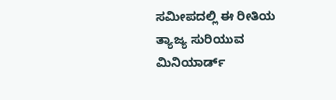ಸಮೀಪದಲ್ಲಿ ಈ ರೀತಿಯ ತ್ಯಾಜ್ಯ ಸುರಿಯುವ ಮಿನಿಯಾರ್ಡ್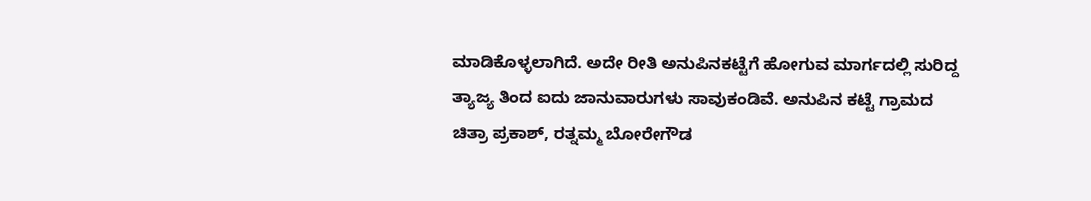ಮಾಡಿಕೊಳ್ಳಲಾಗಿದೆ. ಅದೇ ರೀತಿ ಅನುಪಿನಕಟ್ಟೆಗೆ ಹೋಗುವ ಮಾರ್ಗದಲ್ಲಿ ಸುರಿದ್ದ ತ್ಯಾಜ್ಯ ತಿಂದ ಐದು ಜಾನುವಾರುಗಳು ಸಾವುಕಂಡಿವೆ. ಅನುಪಿನ ಕಟ್ಟೆ ಗ್ರಾಮದ ಚಿತ್ರಾ ಪ್ರಕಾಶ್, ರತ್ನಮ್ಮ ಬೋರೇಗೌಡ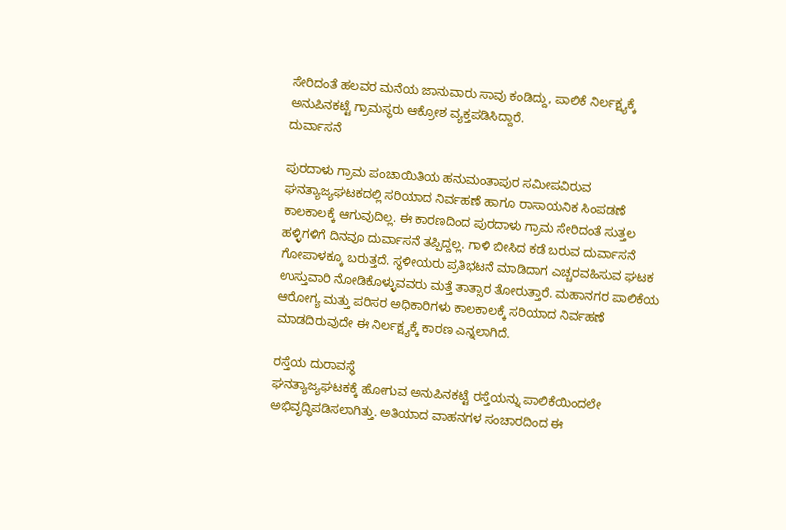ಸೇರಿದಂತೆ ಹಲವರ ಮನೆಯ ಜಾನುವಾರು ಸಾವು ಕಂಡಿದ್ದು, ಪಾಲಿಕೆ ನಿರ್ಲಕ್ಷ್ಯಕ್ಕೆ ಅನುಪಿನಕಟ್ಟೆ ಗ್ರಾಮಸ್ಥರು ಆಕ್ರೋಶ ವ್ಯಕ್ತಪಡಿಸಿದ್ದಾರೆ.
ದುರ್ವಾಸನೆ

ಪುರದಾಳು ಗ್ರಾಮ ಪಂಚಾಯಿತಿಯ ಹನುಮಂತಾಪುರ ಸಮೀಪವಿರುವ ಘನತ್ಯಾಜ್ಯಘಟಕದಲ್ಲಿ ಸರಿಯಾದ ನಿರ್ವಹಣೆ ಹಾಗೂ ರಾಸಾಯನಿಕ ಸಿಂಪಡಣೆ ಕಾಲಕಾಲಕ್ಕೆ ಆಗುವುದಿಲ್ಲ. ಈ ಕಾರಣದಿಂದ ಪುರದಾಳು ಗ್ರಾಮ ಸೇರಿದಂತೆ ಸುತ್ತಲ ಹಳ್ಳಿಗಳಿಗೆ ದಿನವೂ ದುರ್ವಾಸನೆ ತಪ್ಪಿದ್ದಲ್ಲ. ಗಾಳಿ ಬೀಸಿದ ಕಡೆ ಬರುವ ದುರ್ವಾಸನೆ ಗೋಪಾಳಕ್ಕೂ ಬರುತ್ತದೆ. ಸ್ಥಳೀಯರು ಪ್ರತಿಭಟನೆ ಮಾಡಿದಾಗ ಎಚ್ಚರವಹಿಸುವ ಘಟಕ ಉಸ್ತುವಾರಿ ನೋಡಿಕೊಳ್ಳುವವರು ಮತ್ತೆ ತಾತ್ಸಾರ ತೋರುತ್ತಾರೆ. ಮಹಾನಗರ ಪಾಲಿಕೆಯ ಆರೋಗ್ಯ ಮತ್ತು ಪರಿಸರ ಅಧಿಕಾರಿಗಳು ಕಾಲಕಾಲಕ್ಕೆ ಸರಿಯಾದ ನಿರ್ವಹಣೆ ಮಾಡದಿರುವುದೇ ಈ ನಿರ್ಲಕ್ಷ್ಯಕ್ಕೆ ಕಾರಣ ಎನ್ನಲಾಗಿದೆ.

ರಸ್ತೆಯ ದುರಾವಸ್ಥೆ
ಘನತ್ಯಾಜ್ಯಘಟಕಕ್ಕೆ ಹೋಗುವ ಅನುಪಿನಕಟ್ಟೆ ರಸ್ತೆಯನ್ನು ಪಾಲಿಕೆಯಿಂದಲೇ ಅಭಿವೃದ್ಧಿಪಡಿಸಲಾಗಿತ್ತು. ಅತಿಯಾದ ವಾಹನಗಳ ಸಂಚಾರದಿಂದ ಈ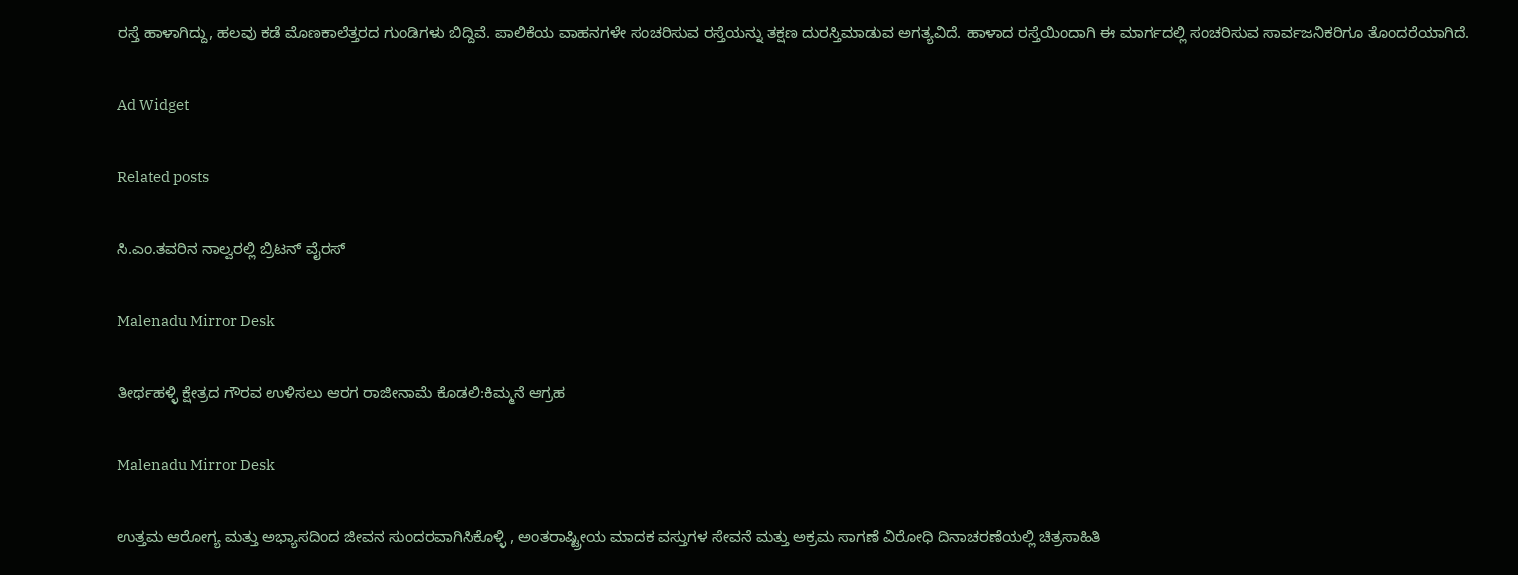ರಸ್ತೆ ಹಾಳಾಗಿದ್ದು, ಹಲವು ಕಡೆ ಮೊಣಕಾಲೆತ್ತರದ ಗುಂಡಿಗಳು ಬಿದ್ದಿವೆ. ಪಾಲಿಕೆಯ ವಾಹನಗಳೇ ಸಂಚರಿಸುವ ರಸ್ತೆಯನ್ನು ತಕ್ಷಣ ದುರಸ್ತಿಮಾಡುವ ಅಗತ್ಯವಿದೆ. ಹಾಳಾದ ರಸ್ತೆಯಿಂದಾಗಿ ಈ ಮಾರ್ಗದಲ್ಲಿ ಸಂಚರಿಸುವ ಸಾರ್ವಜನಿಕರಿಗೂ ತೊಂದರೆಯಾಗಿದೆ.

Ad Widget

Related posts

ಸಿ.ಎಂ.ತವರಿನ ನಾಲ್ವರಲ್ಲಿ ಬ್ರಿಟನ್ ವೈರಸ್

Malenadu Mirror Desk

ತೀರ್ಥಹಳ್ಳಿ ಕ್ಷೇತ್ರದ ಗೌರವ ಉಳಿಸಲು ಆರಗ ರಾಜೀನಾಮೆ ಕೊಡಲಿ:ಕಿಮ್ಮನೆ ಆಗ್ರಹ

Malenadu Mirror Desk

ಉತ್ತಮ ಆರೋಗ್ಯ ಮತ್ತು ಅಭ್ಯಾಸದಿಂದ ಜೀವನ ಸುಂದರವಾಗಿಸಿಕೊಳ್ಳಿ , ಅಂತರಾಷ್ಟ್ರೀಯ ಮಾದಕ ವಸ್ತುಗಳ ಸೇವನೆ ಮತ್ತು ಅಕ್ರಮ ಸಾಗಣೆ ವಿರೋಧಿ ದಿನಾಚರಣೆಯಲ್ಲಿ ಚಿತ್ರಸಾಹಿತಿ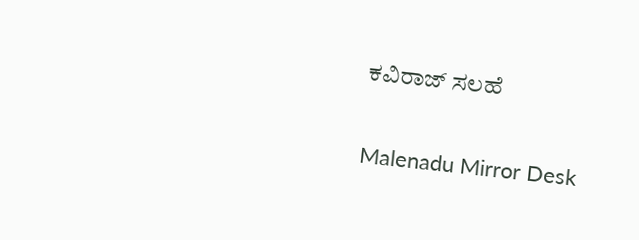ಕವಿರಾಜ್ ಸಲಹೆ

Malenadu Mirror Desk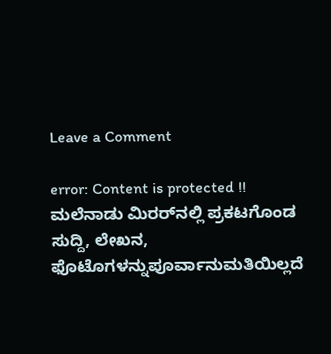Leave a Comment

error: Content is protected !! ಮಲೆನಾಡು ಮಿರರ್‌ನಲ್ಲಿ ಪ್ರಕಟಗೊಂಡ ಸುದ್ದಿ, ಲೇಖನ, ಫೊಟೊಗಳನ್ನುಪೂರ್ವಾನುಮತಿಯಿಲ್ಲದೆ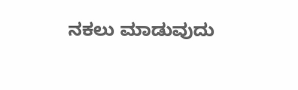ನಕಲು ಮಾಡುವುದು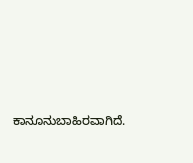ಕಾನೂನುಬಾಹಿರವಾಗಿದೆ.